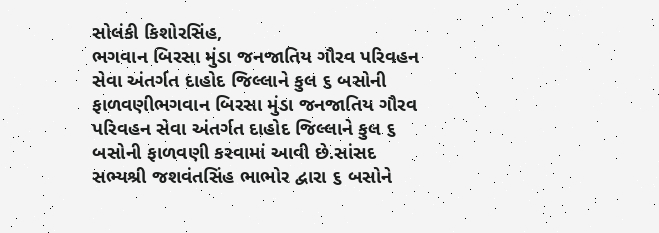સોલંકી કિશોરસિંહ,
ભગવાન બિરસા મુંડા જનજાતિય ગૌરવ પરિવહન સેવા અંતર્ગત દાહોદ જિલ્લાને કુલ ૬ બસોની ફાળવણીભગવાન બિરસા મુંડા જનજાતિય ગૌરવ પરિવહન સેવા અંતર્ગત દાહોદ જિલ્લાને કુલ ૬ બસોની ફાળવણી કરવામાં આવી છે.સાંસદ સભ્યશ્રી જશવંતસિંહ ભાભોર દ્વારા ૬ બસોને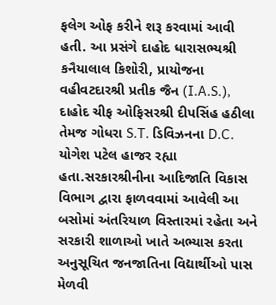ફલેગ ઓફ કરીને શરૂ કરવામાં આવી હતી. આ પ્રસંગે દાહોદ ધારાસભ્યશ્રી કનૈયાલાલ કિશોરી, પ્રાયોજના વહીવટદારશ્રી પ્રતીક જૈન (I.A.S.), દાહોદ ચીફ ઓફિસરશ્રી દીપસિંહ હઠીલા તેમજ ગોધરા S.T. ડિવિઝનના D.C. યોગેશ પટેલ હાજર રહ્યા હતા.સરકારશ્રીનીના આદિજાતિ વિકાસ વિભાગ દ્વારા ફાળવવામાં આવેલી આ બસોમાં અંતરિયાળ વિસ્તારમાં રહેતા અને સરકારી શાળાઓ ખાતે અભ્યાસ કરતા અનુસૂચિત જનજાતિના વિદ્યાર્થીઓ પાસ મેળવી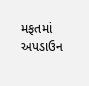મફતમાં અપડાઉન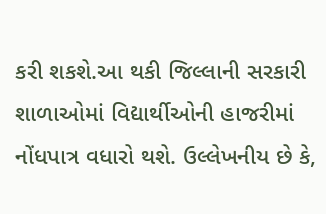કરી શકશે.આ થકી જિલ્લાની સરકારી શાળાઓમાં વિદ્યાર્થીઓની હાજરીમાં નોંધપાત્ર વધારો થશે. ઉલ્લેખનીય છે કે,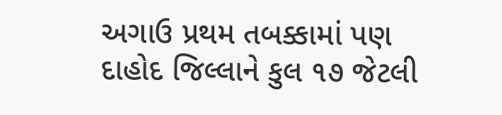અગાઉ પ્રથમ તબક્કામાં પણ દાહોદ જિલ્લાને કુલ ૧૭ જેટલી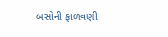બસોની ફાળવણી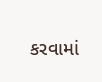કરવામાં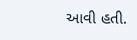આવી હતી.